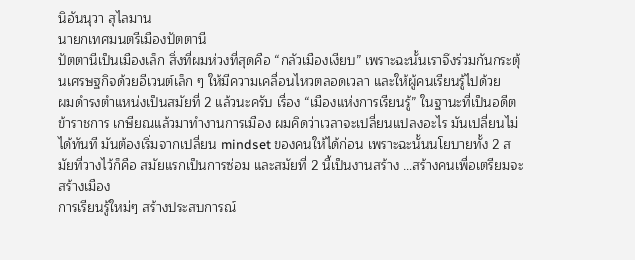นิอันนุวา สุไลมาน
นายกเทศมนตรีเมืองปัตตานี
ปัตตานีเป็นเมืองเล็ก สิ่งที่ผมห่วงที่สุดคือ “กลัวเมืองเงียบ” เพราะฉะนั้นเราจึงร่วมกันกระตุ้นเศรษฐกิจด้วยอีเวนต์เล็ก ๆ ให้มีความเคลื่อนไหวตลอดเวลา และให้ผู้คนเรียนรู้ไปด้วย
ผมดำรงตำแหน่งเป็นสมัยที่ 2 แล้วนะครับ เรื่อง “เมืองแห่งการเรียนรู้” ในฐานะที่เป็นอดีตข้าราชการ เกษียณแล้วมาทำงานการเมือง ผมคิดว่าเวลาจะเปลี่ยนแปลงอะไร มันเปลี่ยนไม่ได้ทันที มันต้องเริ่มจากเปลี่ยน mindset ของคนให้ได้ก่อน เพราะฉะนั้นนโยบายทั้ง 2 สมัยที่วางไว้ก็คือ สมัยแรกเป็นการซ่อม และสมัยที่ 2 นี้เป็นงานสร้าง …สร้างคนเพื่อเตรียมจะสร้างเมือง
การเรียนรู้ใหม่ๆ สร้างประสบการณ์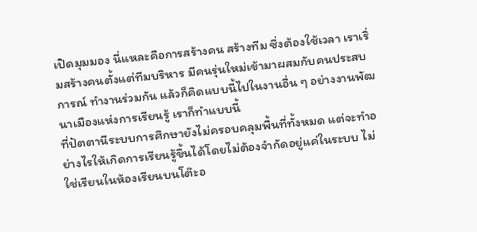เปิดมุมมอง นี่แหละคือการสร้างคน สร้างทีม ซึ่งต้องใช้เวลา เราเริ่มสร้างคนตั้งแต่ทีมบริหาร มีคนรุ่นใหม่เข้ามาผสมกับคนประสบการณ์ ทำงานร่วมกัน แล้วก็คิดแบบนี้ไปในงานอื่น ๆ อย่างงานพัฒนาเมืองแห่งการเรียนรู้ เราก็ทำแบบนี้
ที่ปัตตานีระบบการศึกษายังไม่ครอบคลุมพื้นที่ทั้งหมด แต่จะทำอย่างไรให้เกิดการเรียนรู้ขึ้นได้โดยไม่ต้องจำกัดอยู่แค่ในระบบ ไม่ใช่เรียนในห้องเรียนบนโต๊ะอ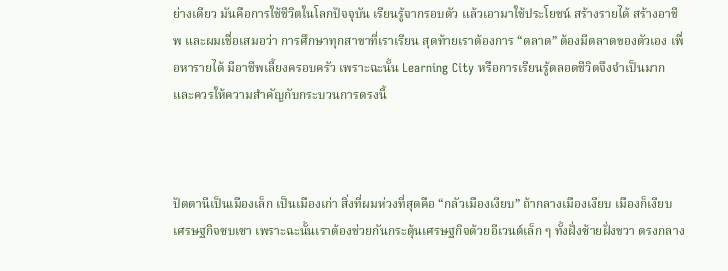ย่างเดียว มันคือการใช้ชีวิตในโลกปัจจุบัน เรียนรู้จากรอบตัว แล้วเอามาใช้ประโยชน์ สร้างรายได้ สร้างอาชีพ และผมเชื่อเสมอว่า การศึกษาทุกสาขาที่เราเรียน สุดท้ายเราต้องการ “ตลาด” ต้องมีตลาดของตัวเอง เพื่อหารายได้ มีอาชีพเลี้ยงครอบครัว เพราะฉะนั้น Learning City หรือการเรียนรู้ตลอดชีวิตจึงจำเป็นมาก และควรให้ความสำคัญกับกระบวนการตรงนี้



ปัตตานีเป็นเมืองเล็ก เป็นเมืองเก่า สิ่งที่ผมห่วงที่สุดคือ “กลัวเมืองเงียบ” ถ้ากลางเมืองเงียบ เมืองก็เงียบ เศรษฐกิจซบเซา เพราะฉะนั้นเราต้องช่วยกันกระตุ้นเศรษฐกิจด้วยอีเวนต์เล็ก ๆ ทั้งฝั่งซ้ายฝั่งขวา ตรงกลาง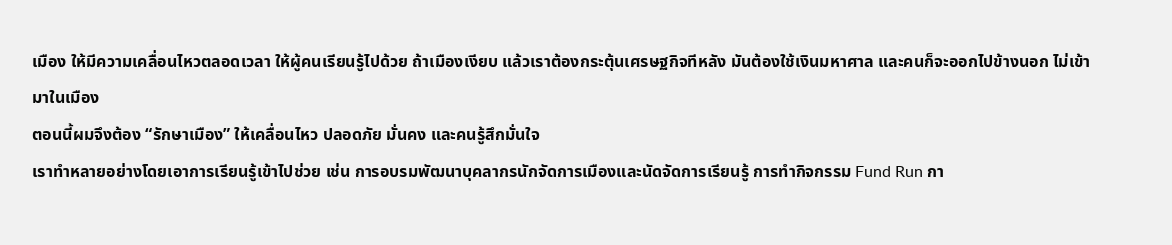เมือง ให้มีความเคลื่อนไหวตลอดเวลา ให้ผู้คนเรียนรู้ไปด้วย ถ้าเมืองเงียบ แล้วเราต้องกระตุ้นเศรษฐกิจทีหลัง มันต้องใช้เงินมหาศาล และคนก็จะออกไปข้างนอก ไม่เข้ามาในเมือง
ตอนนี้ผมจึงต้อง “รักษาเมือง” ให้เคลื่อนไหว ปลอดภัย มั่นคง และคนรู้สึกมั่นใจ
เราทำหลายอย่างโดยเอาการเรียนรู้เข้าไปช่วย เช่น การอบรมพัฒนาบุคลากรนักจัดการเมืองและนัดจัดการเรียนรู้ การทำกิจกรรม Fund Run กา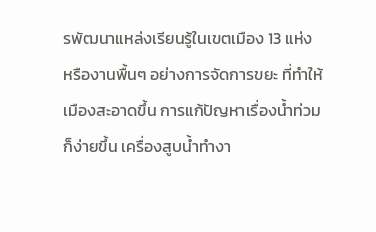รพัฒนาแหล่งเรียนรู้ในเขตเมือง 13 แห่ง หรืองานพื้นๆ อย่างการจัดการขยะ ที่ทำให้เมืองสะอาดขึ้น การแก้ปัญหาเรื่องน้ำท่วมก็ง่ายขึ้น เครื่องสูบน้ำทำงา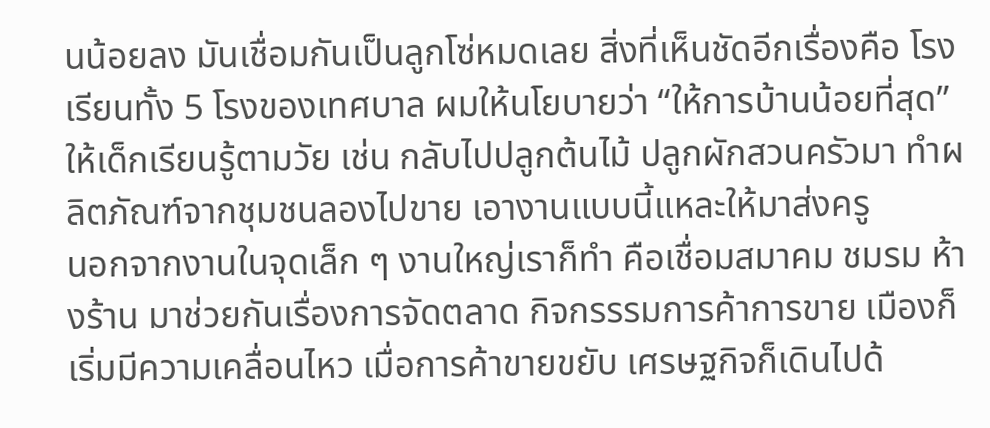นน้อยลง มันเชื่อมกันเป็นลูกโซ่หมดเลย สิ่งที่เห็นชัดอีกเรื่องคือ โรงเรียนทั้ง 5 โรงของเทศบาล ผมให้นโยบายว่า “ให้การบ้านน้อยที่สุด” ให้เด็กเรียนรู้ตามวัย เช่น กลับไปปลูกต้นไม้ ปลูกผักสวนครัวมา ทำผลิตภัณฑ์จากชุมชนลองไปขาย เอางานแบบนี้แหละให้มาส่งครู
นอกจากงานในจุดเล็ก ๆ งานใหญ่เราก็ทำ คือเชื่อมสมาคม ชมรม ห้างร้าน มาช่วยกันเรื่องการจัดตลาด กิจกรรรมการค้าการขาย เมืองก็เริ่มมีความเคลื่อนไหว เมื่อการค้าขายขยับ เศรษฐกิจก็เดินไปด้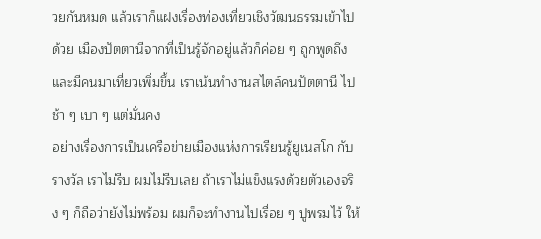วยกันหมด แล้วเราก็แฝงเรื่องท่องเที่ยวเชิงวัฒนธรรมเข้าไปด้วย เมืองปัตตานีจากที่เป็นรู้จักอยู่แล้วก็ค่อย ๆ ถูกพูดถึง และมีคนมาเที่ยวเพิ่มขึ้น เราเน้นทำงานสไตล์คนปัตตานี ไปช้า ๆ เบา ๆ แต่มั่นคง
อย่างเรื่องการเป็นเครือข่ายเมืองแห่งการเรียนรู้ยูเนสโก กับรางวัล เราไม่รีบ ผมไม่รีบเลย ถ้าเราไม่แข็งแรงด้วยตัวเองจริง ๆ ก็ถือว่ายังไม่พร้อม ผมก็จะทำงานไปเรื่อย ๆ ปูพรมไว้ ให้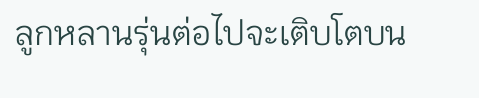ลูกหลานรุ่นต่อไปจะเติบโตบน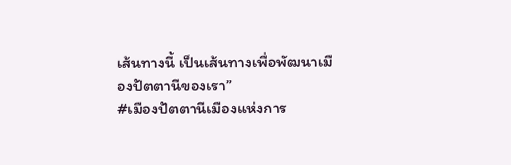เส้นทางนี้ เป็นเส้นทางเพื่อพัฒนาเมืองปัตตานีของเรา”
#เมืองปัตตานีเมืองแห่งการ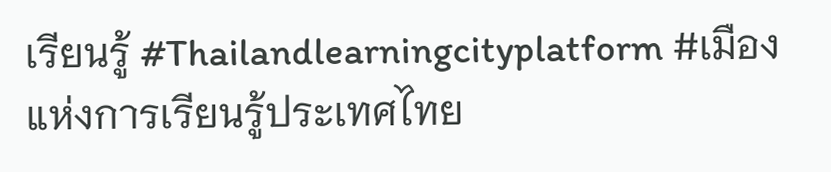เรียนรู้ #Thailandlearningcityplatform #เมืองแห่งการเรียนรู้ประเทศไทย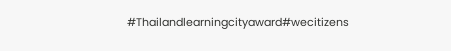#Thailandlearningcityaward#wecitizens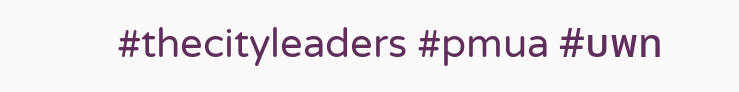#thecityleaders #pmua #บพท